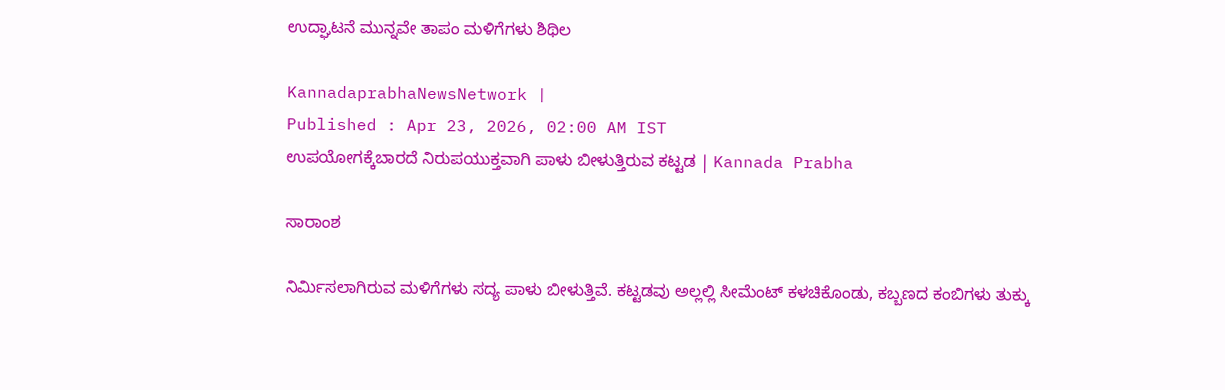ಉದ್ಘಾಟನೆ ಮುನ್ನವೇ ತಾಪಂ ಮಳಿಗೆಗಳು ಶಿಥಿಲ

KannadaprabhaNewsNetwork |
Published : Apr 23, 2026, 02:00 AM IST
ಉಪಯೋಗಕ್ಕೆಬಾರದೆ ನಿರುಪಯುಕ್ತವಾಗಿ ಪಾಳು ಬೀಳುತ್ತಿರುವ ಕಟ್ಟಡ | Kannada Prabha

ಸಾರಾಂಶ

ನಿರ್ಮಿಸಲಾಗಿರುವ ಮಳಿಗೆಗಳು ಸದ್ಯ ಪಾಳು ಬೀಳುತ್ತಿವೆ. ಕಟ್ಟಡವು ಅಲ್ಲಲ್ಲಿ ಸೀಮೆಂಟ್‌ ಕಳಚಿಕೊಂಡು, ಕಬ್ಬಣದ ಕಂಬಿಗಳು ತುಕ್ಕು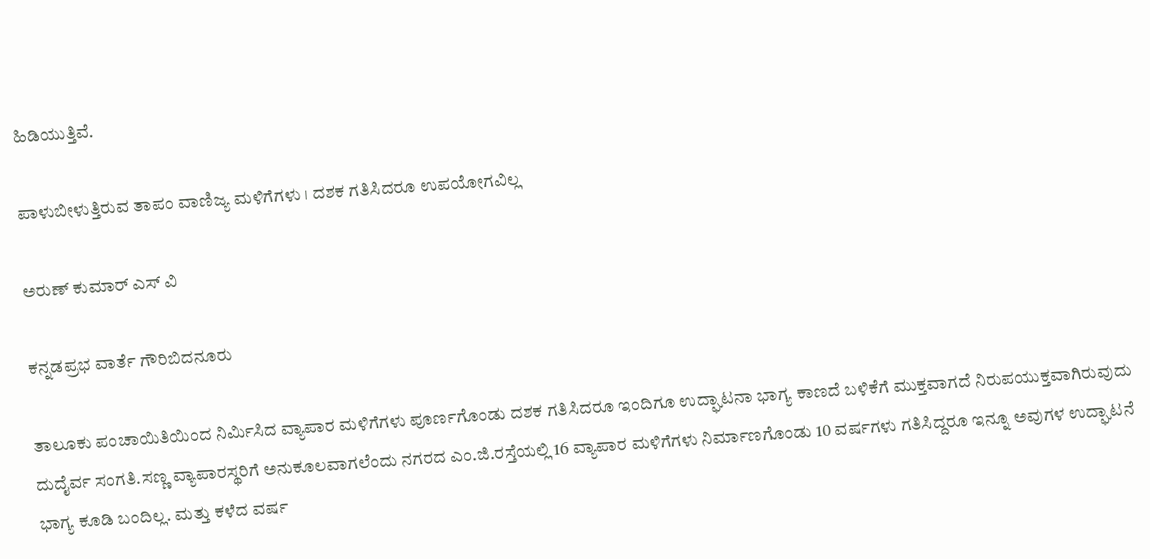ಹಿಡಿಯುತ್ತಿವೆ.

ಪಾಳುಬೀಳುತ್ತಿರುವ ತಾಪಂ ವಾಣಿಜ್ಯ ಮಳಿಗೆಗಳು । ದಶಕ ಗತಿಸಿದರೂ ಉಪಯೋಗವಿಲ್ಲ

ಅರುಣ್ ಕುಮಾರ್ ಎಸ್ ವಿ

ಕನ್ನಡಪ್ರಭ ವಾರ್ತೆ ಗೌರಿಬಿದನೂರು

ತಾಲೂಕು ಪಂಚಾಯಿತಿಯಿಂದ ನಿರ್ಮಿಸಿದ ವ್ಯಾಪಾರ ಮಳಿಗೆಗಳು ಪೂರ್ಣಗೊಂಡು ದಶಕ ಗತಿಸಿದರೂ ಇಂದಿಗೂ ಉದ್ಘಾಟನಾ ಭಾಗ್ಯ ಕಾಣದೆ ಬಳಿಕೆಗೆ ಮುಕ್ತವಾಗದೆ ನಿರುಪಯುಕ್ತವಾಗಿರುವುದು ದುದೈರ್ವ ಸಂಗತಿ.ಸಣ್ಣ ವ್ಯಾಪಾರಸ್ಥರಿಗೆ ಅನುಕೂಲವಾಗಲೆಂದು ನಗರದ ಎಂ.ಜಿ.ರಸ್ತೆಯಲ್ಲಿ 16 ವ್ಯಾಪಾರ ಮಳಿಗೆಗಳು ನಿರ್ಮಾಣಗೊಂಡು 10 ವರ್ಷಗಳು ಗತಿಸಿದ್ದರೂ ಇನ್ನೂ ಅವುಗಳ ಉದ್ಘಾಟನೆ ಭಾಗ್ಯ ಕೂಡಿ ಬಂದಿಲ್ಲ. ಮತ್ತು ಕಳೆದ ವರ್ಷ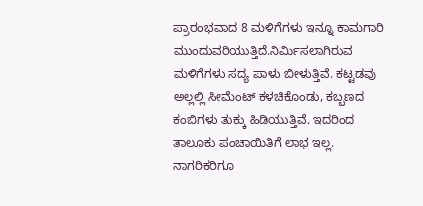ಪ್ರಾರಂಭವಾದ 8 ಮಳಿಗೆಗಳು ಇನ್ನೂ ಕಾಮಗಾರಿ ಮುಂದುವರಿಯುತ್ತಿದೆ.ನಿರ್ಮಿಸಲಾಗಿರುವ ಮಳಿಗೆಗಳು ಸದ್ಯ ಪಾಳು ಬೀಳುತ್ತಿವೆ. ಕಟ್ಟಡವು ಅಲ್ಲಲ್ಲಿ ಸೀಮೆಂಟ್‌ ಕಳಚಿಕೊಂಡು, ಕಬ್ಬಣದ ಕಂಬಿಗಳು ತುಕ್ಕು ಹಿಡಿಯುತ್ತಿವೆ. ಇದರಿಂದ ತಾಲೂಕು ಪಂಚಾಯಿತಿಗೆ ಲಾಭ ಇಲ್ಲ. ನಾಗರಿಕರಿಗೂ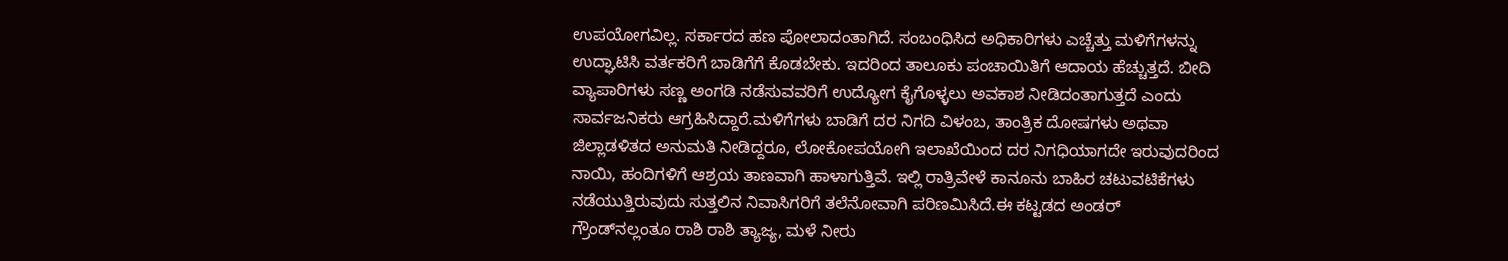ಉಪಯೋಗವಿಲ್ಲ. ಸರ್ಕಾರದ ಹಣ ಪೋಲಾದಂತಾಗಿದೆ. ಸಂಬಂಧಿಸಿದ ಅಧಿಕಾರಿಗಳು ಎಚ್ಚೆತ್ತು ಮಳಿಗೆಗಳನ್ನು ಉದ್ಘಾಟಿಸಿ ವರ್ತಕರಿಗೆ ಬಾಡಿಗೆಗೆ ಕೊಡಬೇಕು. ಇದರಿಂದ ತಾಲೂಕು ಪಂಚಾಯಿತಿಗೆ ಆದಾಯ ಹೆಚ್ಚುತ್ತದೆ. ಬೀದಿ ವ್ಯಾಪಾರಿಗಳು ಸಣ್ಣ ಅಂಗಡಿ ನಡೆಸುವವರಿಗೆ ಉದ್ಯೋಗ ಕೈಗೊಳ್ಳಲು ಅವಕಾಶ ನೀಡಿದಂತಾಗುತ್ತದೆ ಎಂದು ಸಾರ್ವಜನಿಕರು ಆಗ್ರಹಿಸಿದ್ದಾರೆ.ಮಳಿಗೆಗಳು ಬಾಡಿಗೆ ದರ ನಿಗದಿ ವಿಳಂಬ, ತಾಂತ್ರಿಕ ದೋಷಗಳು ಅಥವಾ ಜಿಲ್ಲಾಡಳಿತದ ಅನುಮತಿ ನೀಡಿದ್ದರೂ, ಲೋಕೋಪಯೋಗಿ ಇಲಾಖೆಯಿಂದ ದರ ನಿಗಧಿಯಾಗದೇ ಇರುವುದರಿಂದ ನಾಯಿ, ಹಂದಿಗಳಿಗೆ ಆಶ್ರಯ ತಾಣವಾಗಿ ಹಾಳಾಗುತ್ತಿವೆ. ಇಲ್ಲಿ ರಾತ್ರಿವೇಳೆ ಕಾನೂನು ಬಾಹಿರ ಚಟುವಟಿಕೆಗಳು ನಡೆಯುತ್ತಿರುವುದು ಸುತ್ತಲಿನ ನಿವಾಸಿಗರಿಗೆ ತಲೆನೋವಾಗಿ ಪರಿಣಮಿಸಿದೆ.ಈ ಕಟ್ಟಡದ ಅಂಡರ್ ಗ್ರೌಂಡ್‌ನಲ್ಲಂತೂ ರಾಶಿ ರಾಶಿ ತ್ಯಾಜ್ಯ, ಮಳೆ ನೀರು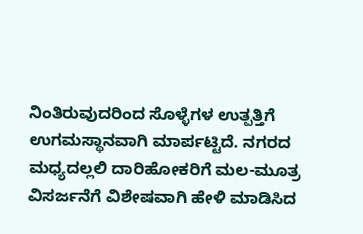ನಿಂತಿರುವುದರಿಂದ ಸೊಳ್ಳೆಗಳ ಉತ್ಪತ್ತಿಗೆ ಉಗಮಸ್ಥಾನವಾಗಿ ಮಾರ್ಪಟ್ಟಿದೆ. ನಗರದ ಮಧ್ಯದಲ್ಲಲಿ ದಾರಿಹೋಕರಿಗೆ ಮಲ-ಮೂತ್ರ ವಿಸರ್ಜನೆಗೆ ವಿಶೇಷವಾಗಿ ಹೇಳಿ ಮಾಡಿಸಿದ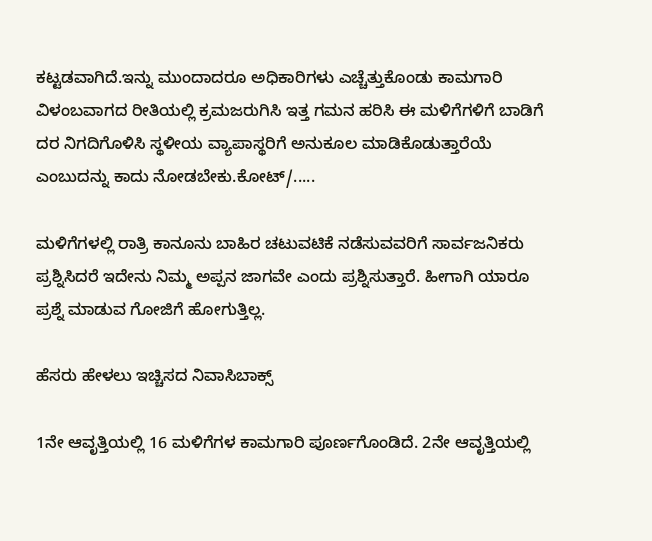ಕಟ್ಟಡವಾಗಿದೆ.ಇನ್ನು ಮುಂದಾದರೂ ಅಧಿಕಾರಿಗಳು ಎಚ್ಚೆತ್ತುಕೊಂಡು ಕಾಮಗಾರಿ ವಿಳಂಬವಾಗದ ರೀತಿಯಲ್ಲಿ ಕ್ರಮಜರುಗಿಸಿ ಇತ್ತ ಗಮನ ಹರಿಸಿ ಈ ಮಳಿಗೆಗಳಿಗೆ ಬಾಡಿಗೆ ದರ ನಿಗದಿಗೊಳಿಸಿ ಸ್ಥಳೀಯ ವ್ಯಾಪಾಸ್ಥರಿಗೆ ಅನುಕೂಲ ಮಾಡಿಕೊಡುತ್ತಾರೆಯೆ ಎಂಬುದನ್ನು ಕಾದು ನೋಡಬೇಕು.ಕೋಟ್‌/.....

ಮಳಿಗೆಗಳಲ್ಲಿ ರಾತ್ರಿ ಕಾನೂನು ಬಾಹಿರ ಚಟುವಟಿಕೆ ನಡೆಸುವವರಿಗೆ ಸಾರ್ವಜನಿಕರು ಪ್ರಶ್ನಿಸಿದರೆ ಇದೇನು ನಿಮ್ಮ ಅಪ್ಪನ ಜಾಗವೇ ಎಂದು ಪ್ರಶ್ನಿಸುತ್ತಾರೆ. ಹೀಗಾಗಿ ಯಾರೂ ಪ್ರಶ್ನೆ ಮಾಡುವ ಗೋಜಿಗೆ ಹೋಗುತ್ತಿಲ್ಲ.

ಹೆಸರು ಹೇಳಲು ಇಚ್ಚಿಸದ ನಿವಾಸಿಬಾಕ್ಸ್

1ನೇ ಆವೃತ್ತಿಯಲ್ಲಿ 16 ಮಳಿಗೆಗಳ ಕಾಮಗಾರಿ ಪೂರ್ಣಗೊಂಡಿದೆ. 2ನೇ ಆವೃತ್ತಿಯಲ್ಲಿ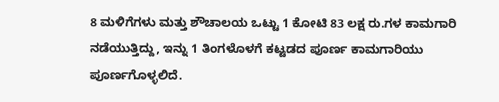8 ಮಳಿಗೆಗಳು ಮತ್ತು ಶೌಚಾಲಯ ಒಟ್ಟು 1 ಕೋಟಿ 83 ಲಕ್ಷ ರು.ಗಳ ಕಾಮಗಾರಿ ನಡೆಯುತ್ತಿದ್ದು, ಇನ್ನು 1 ತಿಂಗಳೊಳಗೆ ಕಟ್ಟಡದ ಪೂರ್ಣ ಕಾಮಗಾರಿಯು ಪೂರ್ಣಗೊಳ್ಳಲಿದೆ.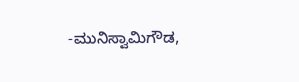-ಮುನಿಸ್ವಾಮಿಗೌಡ,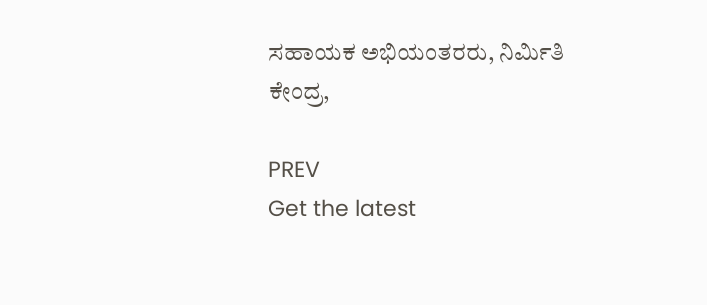ಸಹಾಯಕ ಅಭಿಯಂತರರು, ನಿರ್ಮಿತಿ ಕೇಂದ್ರ,

PREV
Get the latest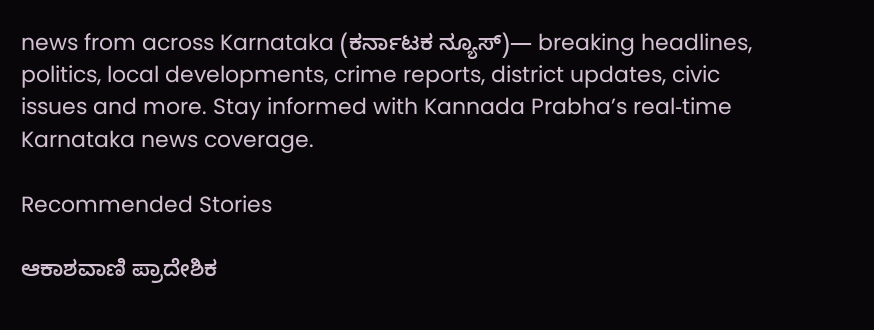news from across Karnataka (ಕರ್ನಾಟಕ ನ್ಯೂಸ್)— breaking headlines, politics, local developments, crime reports, district updates, civic issues and more. Stay informed with Kannada Prabha’s real‑time Karnataka news coverage.

Recommended Stories

ಆಕಾಶವಾಣಿ ಪ್ರಾದೇಶಿಕ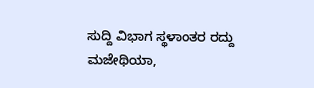ಸುದ್ದಿ ವಿಭಾಗ ಸ್ಥಳಾಂತರ ರದ್ದು
ಮಜೇಥಿಯಾ,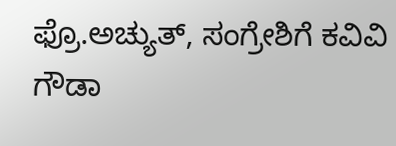ಫ್ರೊ.ಅಚ್ಯುತ್‌, ಸಂಗ್ರೇಶಿಗೆ ಕವಿವಿ ಗೌಡಾ